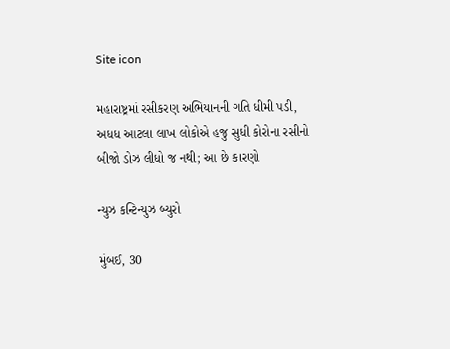Site icon

મહારાષ્ટ્રમાં રસીકરણ અભિયાનની ગતિ ધીમી પડી, અધધ આટલા લાખ લોકોએ હજુ સુધી કોરોના રસીનો બીજો ડોઝ લીધો જ નથી; આ છે કારણો

ન્યુઝ કન્ટિન્યુઝ બ્યુરો

મુંબઈ, 30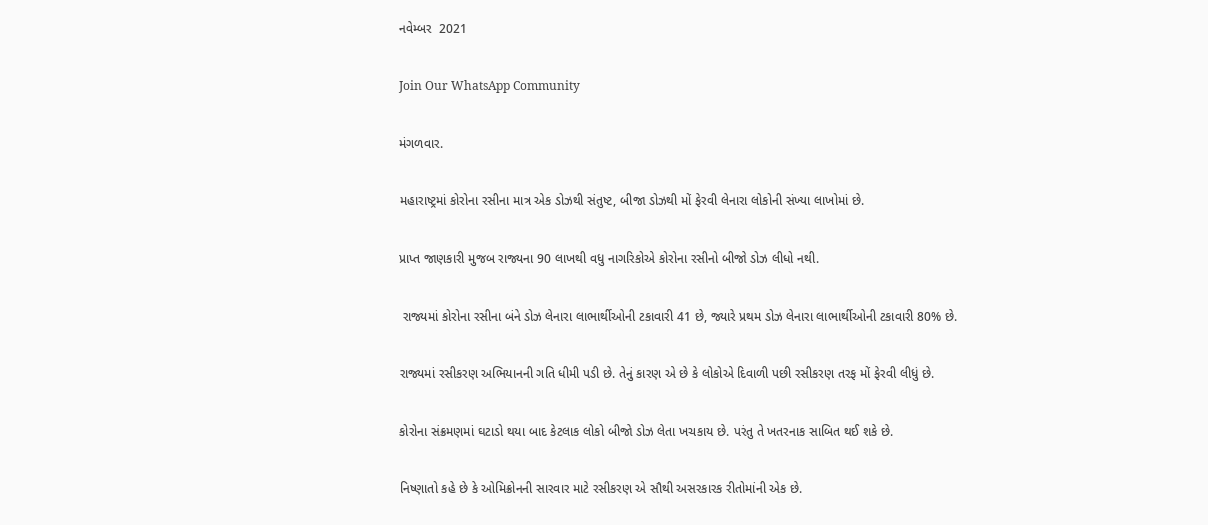નવેમ્બર  2021

Join Our WhatsApp Community

મંગળવાર.

મહારાષ્ટ્રમાં કોરોના રસીના માત્ર એક ડોઝથી સંતુષ્ટ, બીજા ડોઝથી મોં ફેરવી લેનારા લોકોની સંખ્યા લાખોમાં છે.

પ્રાપ્ત જાણકારી મુજબ રાજ્યના 90 લાખથી વધુ નાગરિકોએ કોરોના રસીનો બીજો ડોઝ લીધો નથી.

 રાજ્યમાં કોરોના રસીના બંને ડોઝ લેનારા લાભાર્થીઓની ટકાવારી 41 છે, જ્યારે પ્રથમ ડોઝ લેનારા લાભાર્થીઓની ટકાવારી 80% છે.

રાજ્યમાં રસીકરણ અભિયાનની ગતિ ધીમી પડી છે. તેનું કારણ એ છે કે લોકોએ દિવાળી પછી રસીકરણ તરફ મોં ફેરવી લીધું છે.

કોરોના સંક્રમણમાં ઘટાડો થયા બાદ કેટલાક લોકો બીજો ડોઝ લેતા ખચકાય છે. પરંતુ તે ખતરનાક સાબિત થઈ શકે છે.

નિષ્ણાતો કહે છે કે ઓમિક્રોનની સારવાર માટે રસીકરણ એ સૌથી અસરકારક રીતોમાંની એક છે.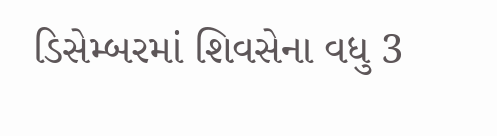ડિસેમ્બરમાં શિવસેના વધુ 3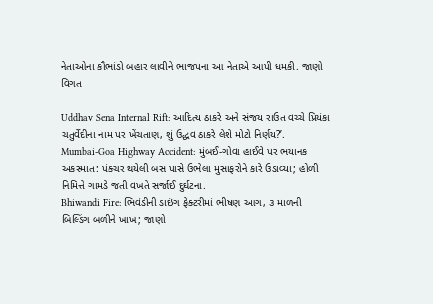નેતાઓના કૌભાંડો બહાર લાવીને ભાજપના આ નેતાએ આપી ધમકી. જાણો વિગત

Uddhav Sena Internal Rift: આદિત્ય ઠાકરે અને સંજય રાઉત વચ્ચે પ્રિયંકા ચતુર્વેદીના નામ પર ખેંચતાણ, શું ઉદ્ધવ ઠાકરે લેશે મોટો નિર્ણય?’.
Mumbai-Goa Highway Accident: મુંબઈ-ગોવા હાઈવે પર ભયાનક અકસ્માત: પંક્ચર થયેલી બસ પાસે ઉભેલા મુસાફરોને કારે ઉડાવ્યા; હોળી નિમિત્તે ગામડે જતી વખતે સર્જાઈ દુર્ઘટના.
Bhiwandi Fire: ભિવંડીની ડાઇંગ ફેક્ટરીમાં ભીષણ આગ, ૩ માળની બિલ્ડિંગ બળીને ખાખ; જાણો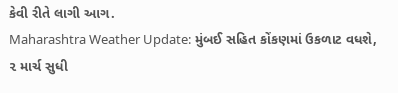કેવી રીતે લાગી આગ.
Maharashtra Weather Update: મુંબઈ સહિત કોંકણમાં ઉકળાટ વધશે, ૨ માર્ચ સુધી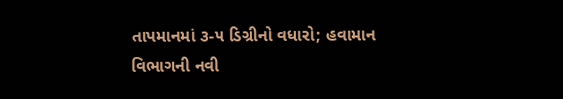તાપમાનમાં ૩-૫ ડિગ્રીનો વધારો; હવામાન વિભાગની નવી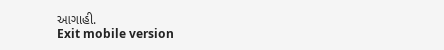આગાહી.
Exit mobile version